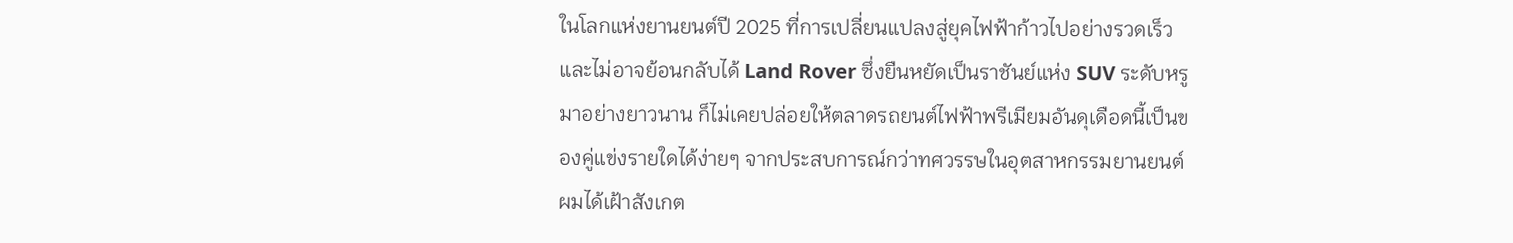ในโลกแห่งยานยนต์ปี 2025 ที่การเปลี่ยนแปลงสู่ยุคไฟฟ้าก้าวไปอย่างรวดเร็วและไม่อาจย้อนกลับได้ Land Rover ซึ่งยืนหยัดเป็นราชันย์แห่ง SUV ระดับหรูมาอย่างยาวนาน ก็ไม่เคยปล่อยให้ตลาดรถยนต์ไฟฟ้าพรีเมียมอันดุเดือดนี้เป็นของคู่แข่งรายใดได้ง่ายๆ จากประสบการณ์กว่าทศวรรษในอุตสาหกรรมยานยนต์ ผมได้เฝ้าสังเกต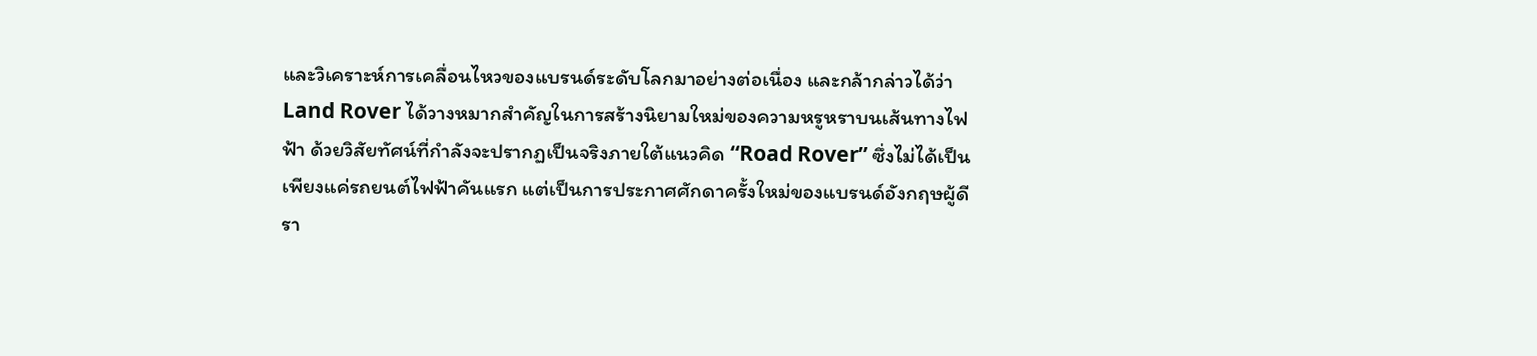และวิเคราะห์การเคลื่อนไหวของแบรนด์ระดับโลกมาอย่างต่อเนื่อง และกล้ากล่าวได้ว่า Land Rover ได้วางหมากสำคัญในการสร้างนิยามใหม่ของความหรูหราบนเส้นทางไฟฟ้า ด้วยวิสัยทัศน์ที่กำลังจะปรากฏเป็นจริงภายใต้แนวคิด “Road Rover” ซึ่งไม่ได้เป็นเพียงแค่รถยนต์ไฟฟ้าคันแรก แต่เป็นการประกาศศักดาครั้งใหม่ของแบรนด์อังกฤษผู้ดีรา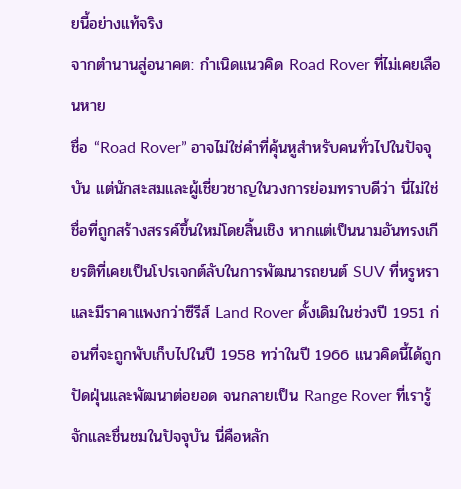ยนี้อย่างแท้จริง
จากตำนานสู่อนาคต: กำเนิดแนวคิด Road Rover ที่ไม่เคยเลือนหาย
ชื่อ “Road Rover” อาจไม่ใช่คำที่คุ้นหูสำหรับคนทั่วไปในปัจจุบัน แต่นักสะสมและผู้เชี่ยวชาญในวงการย่อมทราบดีว่า นี่ไม่ใช่ชื่อที่ถูกสร้างสรรค์ขึ้นใหม่โดยสิ้นเชิง หากแต่เป็นนามอันทรงเกียรติที่เคยเป็นโปรเจกต์ลับในการพัฒนารถยนต์ SUV ที่หรูหราและมีราคาแพงกว่าซีรีส์ Land Rover ดั้งเดิมในช่วงปี 1951 ก่อนที่จะถูกพับเก็บไปในปี 1958 ทว่าในปี 1966 แนวคิดนี้ได้ถูกปัดฝุ่นและพัฒนาต่อยอด จนกลายเป็น Range Rover ที่เรารู้จักและชื่นชมในปัจจุบัน นี่คือหลัก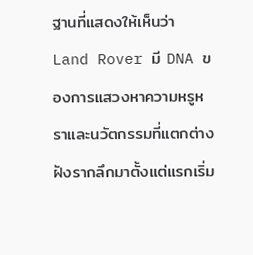ฐานที่แสดงให้เห็นว่า Land Rover มี DNA ของการแสวงหาความหรูหราและนวัตกรรมที่แตกต่างฝังรากลึกมาตั้งแต่แรกเริ่ม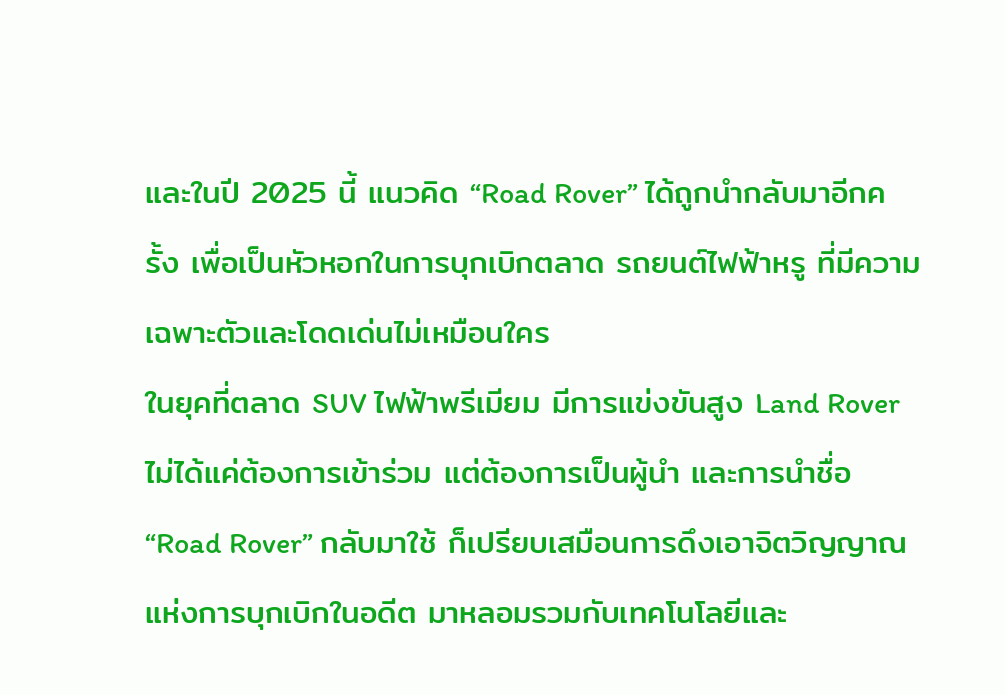และในปี 2025 นี้ แนวคิด “Road Rover” ได้ถูกนำกลับมาอีกครั้ง เพื่อเป็นหัวหอกในการบุกเบิกตลาด รถยนต์ไฟฟ้าหรู ที่มีความเฉพาะตัวและโดดเด่นไม่เหมือนใคร
ในยุคที่ตลาด SUV ไฟฟ้าพรีเมียม มีการแข่งขันสูง Land Rover ไม่ได้แค่ต้องการเข้าร่วม แต่ต้องการเป็นผู้นำ และการนำชื่อ “Road Rover” กลับมาใช้ ก็เปรียบเสมือนการดึงเอาจิตวิญญาณแห่งการบุกเบิกในอดีต มาหลอมรวมกับเทคโนโลยีและ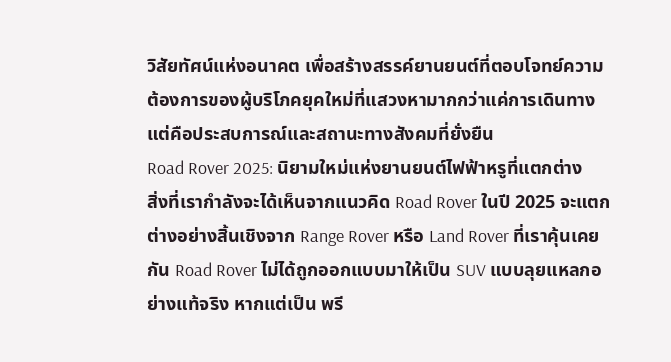วิสัยทัศน์แห่งอนาคต เพื่อสร้างสรรค์ยานยนต์ที่ตอบโจทย์ความต้องการของผู้บริโภคยุคใหม่ที่แสวงหามากกว่าแค่การเดินทาง แต่คือประสบการณ์และสถานะทางสังคมที่ยั่งยืน
Road Rover 2025: นิยามใหม่แห่งยานยนต์ไฟฟ้าหรูที่แตกต่าง
สิ่งที่เรากำลังจะได้เห็นจากแนวคิด Road Rover ในปี 2025 จะแตกต่างอย่างสิ้นเชิงจาก Range Rover หรือ Land Rover ที่เราคุ้นเคยกัน Road Rover ไม่ได้ถูกออกแบบมาให้เป็น SUV แบบลุยแหลกอย่างแท้จริง หากแต่เป็น พรี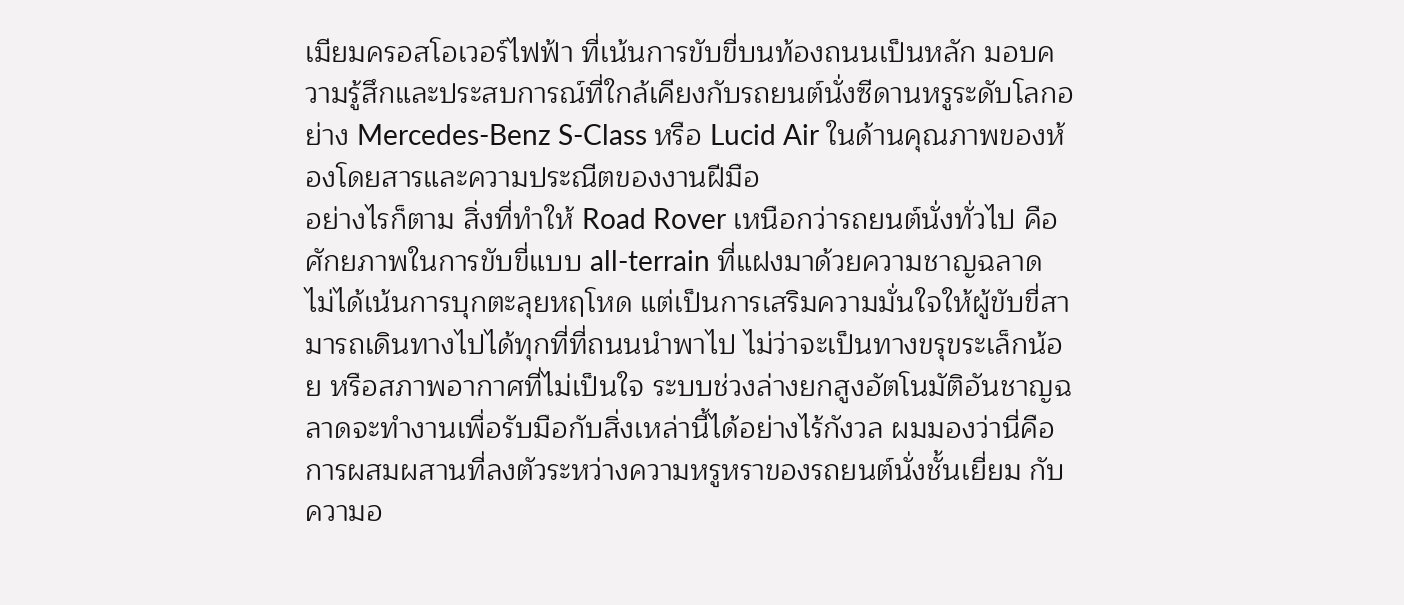เมียมครอสโอเวอร์ไฟฟ้า ที่เน้นการขับขี่บนท้องถนนเป็นหลัก มอบความรู้สึกและประสบการณ์ที่ใกล้เคียงกับรถยนต์นั่งซีดานหรูระดับโลกอย่าง Mercedes-Benz S-Class หรือ Lucid Air ในด้านคุณภาพของห้องโดยสารและความประณีตของงานฝีมือ
อย่างไรก็ตาม สิ่งที่ทำให้ Road Rover เหนือกว่ารถยนต์นั่งทั่วไป คือศักยภาพในการขับขี่แบบ all-terrain ที่แฝงมาด้วยความชาญฉลาด ไม่ได้เน้นการบุกตะลุยหฤโหด แต่เป็นการเสริมความมั่นใจให้ผู้ขับขี่สามารถเดินทางไปได้ทุกที่ที่ถนนนำพาไป ไม่ว่าจะเป็นทางขรุขระเล็กน้อย หรือสภาพอากาศที่ไม่เป็นใจ ระบบช่วงล่างยกสูงอัตโนมัติอันชาญฉลาดจะทำงานเพื่อรับมือกับสิ่งเหล่านี้ได้อย่างไร้กังวล ผมมองว่านี่คือการผสมผสานที่ลงตัวระหว่างความหรูหราของรถยนต์นั่งชั้นเยี่ยม กับความอ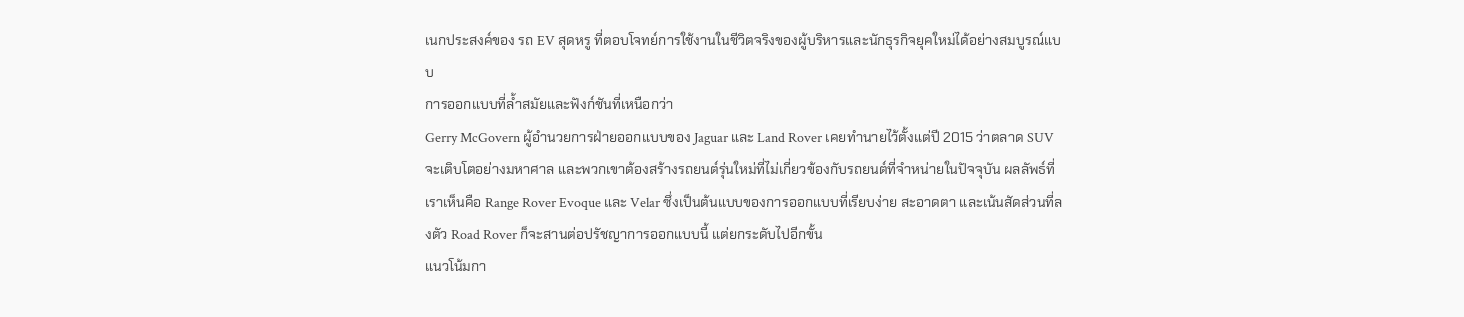เนกประสงค์ของ รถ EV สุดหรู ที่ตอบโจทย์การใช้งานในชีวิตจริงของผู้บริหารและนักธุรกิจยุคใหม่ได้อย่างสมบูรณ์แบบ
การออกแบบที่ล้ำสมัยและฟังก์ชันที่เหนือกว่า
Gerry McGovern ผู้อำนวยการฝ่ายออกแบบของ Jaguar และ Land Rover เคยทำนายไว้ตั้งแต่ปี 2015 ว่าตลาด SUV จะเติบโตอย่างมหาศาล และพวกเขาต้องสร้างรถยนต์รุ่นใหม่ที่ไม่เกี่ยวข้องกับรถยนต์ที่จำหน่ายในปัจจุบัน ผลลัพธ์ที่เราเห็นคือ Range Rover Evoque และ Velar ซึ่งเป็นต้นแบบของการออกแบบที่เรียบง่าย สะอาดตา และเน้นสัดส่วนที่ลงตัว Road Rover ก็จะสานต่อปรัชญาการออกแบบนี้ แต่ยกระดับไปอีกขั้น
แนวโน้มกา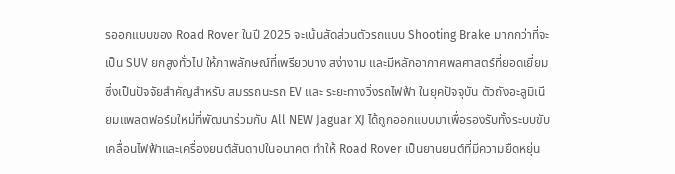รออกแบบของ Road Rover ในปี 2025 จะเน้นสัดส่วนตัวรถแบบ Shooting Brake มากกว่าที่จะเป็น SUV ยกสูงทั่วไป ให้ภาพลักษณ์ที่เพรียวบาง สง่างาม และมีหลักอากาศพลศาสตร์ที่ยอดเยี่ยม ซึ่งเป็นปัจจัยสำคัญสำหรับ สมรรถนะรถ EV และ ระยะทางวิ่งรถไฟฟ้า ในยุคปัจจุบัน ตัวถังอะลูมิเนียมแพลตฟอร์มใหม่ที่พัฒนาร่วมกับ All NEW Jaguar XJ ได้ถูกออกแบบมาเพื่อรองรับทั้งระบบขับเคลื่อนไฟฟ้าและเครื่องยนต์สันดาปในอนาคต ทำให้ Road Rover เป็นยานยนต์ที่มีความยืดหยุ่น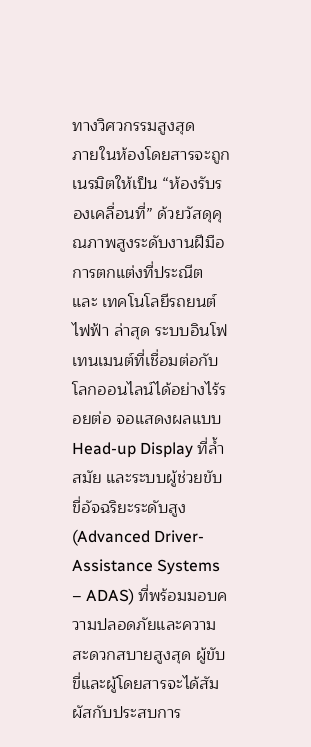ทางวิศวกรรมสูงสุด
ภายในห้องโดยสารจะถูกเนรมิตให้เป็น “ห้องรับรองเคลื่อนที่” ด้วยวัสดุคุณภาพสูงระดับงานฝีมือ การตกแต่งที่ประณีต และ เทคโนโลยีรถยนต์ไฟฟ้า ล่าสุด ระบบอินโฟเทนเมนต์ที่เชื่อมต่อกับโลกออนไลน์ได้อย่างไร้รอยต่อ จอแสดงผลแบบ Head-up Display ที่ล้ำสมัย และระบบผู้ช่วยขับขี่อัจฉริยะระดับสูง (Advanced Driver-Assistance Systems – ADAS) ที่พร้อมมอบความปลอดภัยและความสะดวกสบายสูงสุด ผู้ขับขี่และผู้โดยสารจะได้สัมผัสกับประสบการ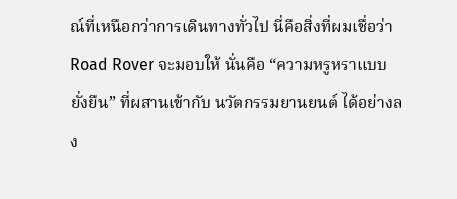ณ์ที่เหนือกว่าการเดินทางทั่วไป นี่คือสิ่งที่ผมเชื่อว่า Road Rover จะมอบให้ นั่นคือ “ความหรูหราแบบยั่งยืน” ที่ผสานเข้ากับ นวัตกรรมยานยนต์ ได้อย่างลง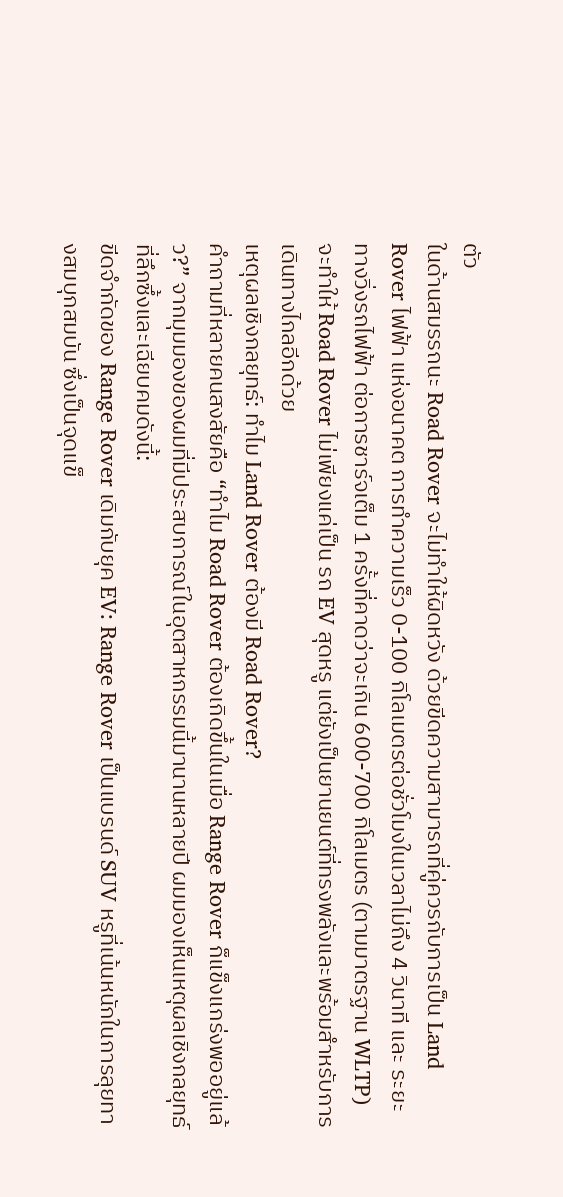ตัว
ในด้านสมรรถนะ Road Rover จะไม่ทำให้ผิดหวัง ด้วยขีดความสามารถที่คู่ควรกับการเป็น Land Rover ไฟฟ้า แห่งอนาคต การทำความเร็ว 0-100 กิโลเมตรต่อชั่วโมงในเวลาไม่ถึง 4 วินาที และ ระยะทางวิ่งรถไฟฟ้า ต่อการชาร์จเต็ม 1 ครั้งที่คาดว่าจะเกิน 600-700 กิโลเมตร (ตามมาตรฐาน WLTP) จะทำให้ Road Rover ไม่เพียงแค่เป็น รถ EV สุดหรู แต่ยังเป็นยานยนต์ที่ทรงพลังและพร้อมสำหรับการเดินทางไกลอีกด้วย
เหตุผลเชิงกลยุทธ์: ทำไม Land Rover ต้องมี Road Rover?
คำถามที่หลายคนสงสัยคือ “ทำไม Road Rover ต้องเกิดขึ้นในเมื่อ Range Rover ก็แข็งแกร่งพออยู่แล้ว?” จากมุมมองของผมที่มีประสบการณ์ในอุตสาหกรรมนี้มานานหลายปี ผมมองเห็นเหตุผลเชิงกลยุทธ์ที่ลึกซึ้งและเฉียบคมดังนี้:
ขีดจำกัดของ Range Rover เดิมกับยุค EV: Range Rover เป็นแบรนด์ SUV หรูที่เน้นหนักในการลุยทางสมบุกสมบัน ซึ่งเป็นจุดแข็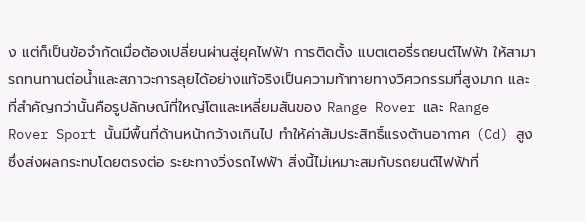ง แต่ก็เป็นข้อจำกัดเมื่อต้องเปลี่ยนผ่านสู่ยุคไฟฟ้า การติดตั้ง แบตเตอรี่รถยนต์ไฟฟ้า ให้สามารถทนทานต่อน้ำและสภาวะการลุยได้อย่างแท้จริงเป็นความท้าทายทางวิศวกรรมที่สูงมาก และที่สำคัญกว่านั้นคือรูปลักษณ์ที่ใหญ่โตและเหลี่ยมสันของ Range Rover และ Range Rover Sport นั้นมีพื้นที่ด้านหน้ากว้างเกินไป ทำให้ค่าสัมประสิทธิ์แรงต้านอากาศ (Cd) สูง ซึ่งส่งผลกระทบโดยตรงต่อ ระยะทางวิ่งรถไฟฟ้า สิ่งนี้ไม่เหมาะสมกับรถยนต์ไฟฟ้าที่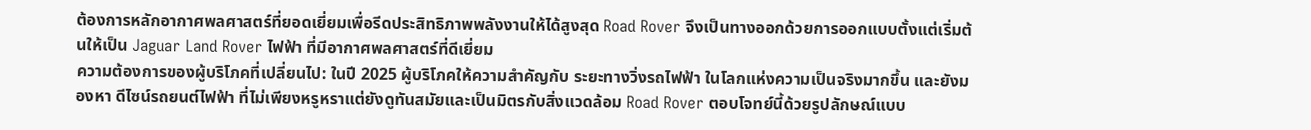ต้องการหลักอากาศพลศาสตร์ที่ยอดเยี่ยมเพื่อรีดประสิทธิภาพพลังงานให้ได้สูงสุด Road Rover จึงเป็นทางออกด้วยการออกแบบตั้งแต่เริ่มต้นให้เป็น Jaguar Land Rover ไฟฟ้า ที่มีอากาศพลศาสตร์ที่ดีเยี่ยม
ความต้องการของผู้บริโภคที่เปลี่ยนไป: ในปี 2025 ผู้บริโภคให้ความสำคัญกับ ระยะทางวิ่งรถไฟฟ้า ในโลกแห่งความเป็นจริงมากขึ้น และยังมองหา ดีไซน์รถยนต์ไฟฟ้า ที่ไม่เพียงหรูหราแต่ยังดูทันสมัยและเป็นมิตรกับสิ่งแวดล้อม Road Rover ตอบโจทย์นี้ด้วยรูปลักษณ์แบบ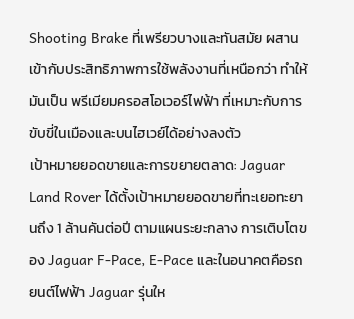Shooting Brake ที่เพรียวบางและทันสมัย ผสานเข้ากับประสิทธิภาพการใช้พลังงานที่เหนือกว่า ทำให้มันเป็น พรีเมียมครอสโอเวอร์ไฟฟ้า ที่เหมาะกับการขับขี่ในเมืองและบนไฮเวย์ได้อย่างลงตัว
เป้าหมายยอดขายและการขยายตลาด: Jaguar Land Rover ได้ตั้งเป้าหมายยอดขายที่ทะเยอทะยานถึง 1 ล้านคันต่อปี ตามแผนระยะกลาง การเติบโตของ Jaguar F-Pace, E-Pace และในอนาคตคือรถยนต์ไฟฟ้า Jaguar รุ่นให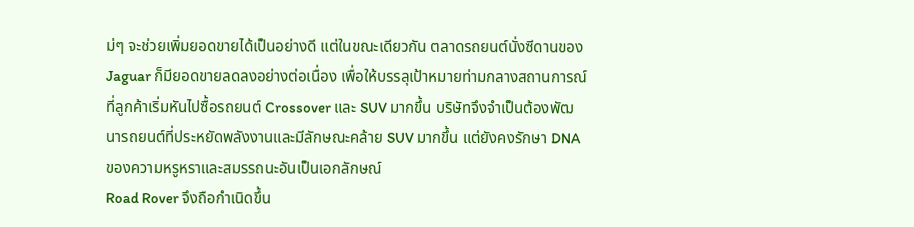ม่ๆ จะช่วยเพิ่มยอดขายได้เป็นอย่างดี แต่ในขณะเดียวกัน ตลาดรถยนต์นั่งซีดานของ Jaguar ก็มียอดขายลดลงอย่างต่อเนื่อง เพื่อให้บรรลุเป้าหมายท่ามกลางสถานการณ์ที่ลูกค้าเริ่มหันไปซื้อรถยนต์ Crossover และ SUV มากขึ้น บริษัทจึงจำเป็นต้องพัฒนารถยนต์ที่ประหยัดพลังงานและมีลักษณะคล้าย SUV มากขึ้น แต่ยังคงรักษา DNA ของความหรูหราและสมรรถนะอันเป็นเอกลักษณ์
Road Rover จึงถือกำเนิดขึ้น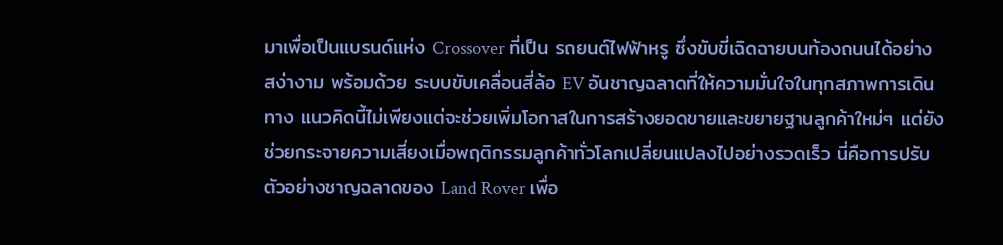มาเพื่อเป็นแบรนด์แห่ง Crossover ที่เป็น รถยนต์ไฟฟ้าหรู ซึ่งขับขี่เฉิดฉายบนท้องถนนได้อย่างสง่างาม พร้อมด้วย ระบบขับเคลื่อนสี่ล้อ EV อันชาญฉลาดที่ให้ความมั่นใจในทุกสภาพการเดินทาง แนวคิดนี้ไม่เพียงแต่จะช่วยเพิ่มโอกาสในการสร้างยอดขายและขยายฐานลูกค้าใหม่ๆ แต่ยังช่วยกระจายความเสี่ยงเมื่อพฤติกรรมลูกค้าทั่วโลกเปลี่ยนแปลงไปอย่างรวดเร็ว นี่คือการปรับตัวอย่างชาญฉลาดของ Land Rover เพื่อ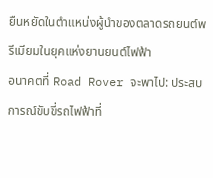ยืนหยัดในตำแหน่งผู้นำของตลาดรถยนต์พรีเมียมในยุคแห่งยานยนต์ไฟฟ้า
อนาคตที่ Road Rover จะพาไป: ประสบการณ์ขับขี่รถไฟฟ้าที่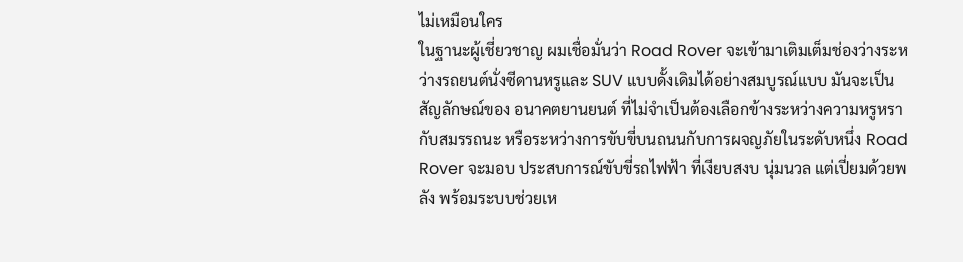ไม่เหมือนใคร
ในฐานะผู้เชี่ยวชาญ ผมเชื่อมั่นว่า Road Rover จะเข้ามาเติมเต็มช่องว่างระหว่างรถยนต์นั่งซีดานหรูและ SUV แบบดั้งเดิมได้อย่างสมบูรณ์แบบ มันจะเป็นสัญลักษณ์ของ อนาคตยานยนต์ ที่ไม่จำเป็นต้องเลือกข้างระหว่างความหรูหรากับสมรรถนะ หรือระหว่างการขับขี่บนถนนกับการผจญภัยในระดับหนึ่ง Road Rover จะมอบ ประสบการณ์ขับขี่รถไฟฟ้า ที่เงียบสงบ นุ่มนวล แต่เปี่ยมด้วยพลัง พร้อมระบบช่วยเห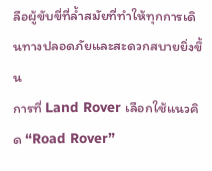ลือผู้ขับขี่ที่ล้ำสมัยที่ทำให้ทุกการเดินทางปลอดภัยและสะดวกสบายยิ่งขึ้น
การที่ Land Rover เลือกใช้แนวคิด “Road Rover”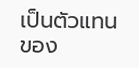เป็นตัวแทนของ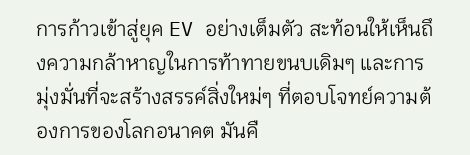การก้าวเข้าสู่ยุค EV อย่างเต็มตัว สะท้อนให้เห็นถึงความกล้าหาญในการท้าทายขนบเดิมๆ และการมุ่งมั่นที่จะสร้างสรรค์สิ่งใหม่ๆ ที่ตอบโจทย์ความต้องการของโลกอนาคต มันคื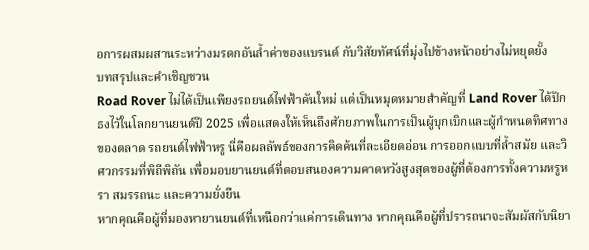อการผสมผสานระหว่างมรดกอันล้ำค่าของแบรนด์ กับวิสัยทัศน์ที่มุ่งไปข้างหน้าอย่างไม่หยุดยั้ง
บทสรุปและคำเชิญชวน
Road Rover ไม่ได้เป็นเพียงรถยนต์ไฟฟ้าคันใหม่ แต่เป็นหมุดหมายสำคัญที่ Land Rover ได้ปักธงไว้ในโลกยานยนต์ปี 2025 เพื่อแสดงให้เห็นถึงศักยภาพในการเป็นผู้บุกเบิกและผู้กำหนดทิศทางของตลาด รถยนต์ไฟฟ้าหรู นี่คือผลลัพธ์ของการคิดค้นที่ละเอียดอ่อน การออกแบบที่ล้ำสมัย และวิศวกรรมที่พิถีพิถัน เพื่อมอบยานยนต์ที่ตอบสนองความคาดหวังสูงสุดของผู้ที่ต้องการทั้งความหรูหรา สมรรถนะ และความยั่งยืน
หากคุณคือผู้ที่มองหายานยนต์ที่เหนือกว่าแค่การเดินทาง หากคุณคือผู้ที่ปรารถนาจะสัมผัสกับนิยา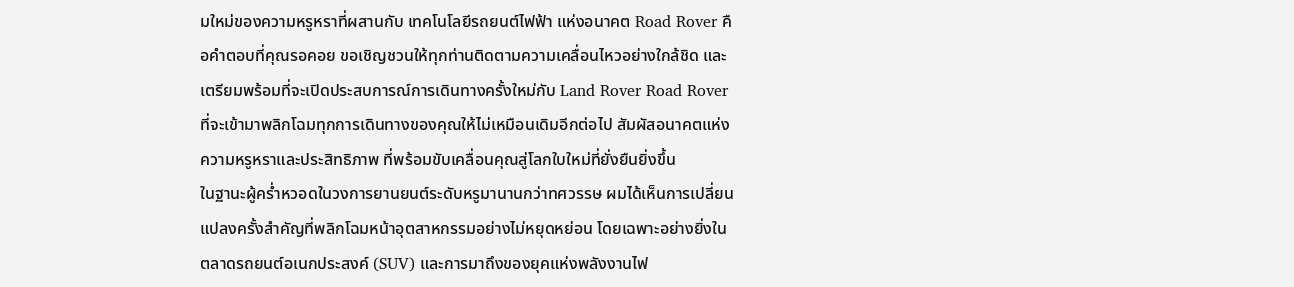มใหม่ของความหรูหราที่ผสานกับ เทคโนโลยีรถยนต์ไฟฟ้า แห่งอนาคต Road Rover คือคำตอบที่คุณรอคอย ขอเชิญชวนให้ทุกท่านติดตามความเคลื่อนไหวอย่างใกล้ชิด และเตรียมพร้อมที่จะเปิดประสบการณ์การเดินทางครั้งใหม่กับ Land Rover Road Rover ที่จะเข้ามาพลิกโฉมทุกการเดินทางของคุณให้ไม่เหมือนเดิมอีกต่อไป สัมผัสอนาคตแห่งความหรูหราและประสิทธิภาพ ที่พร้อมขับเคลื่อนคุณสู่โลกใบใหม่ที่ยั่งยืนยิ่งขึ้น
ในฐานะผู้คร่ำหวอดในวงการยานยนต์ระดับหรูมานานกว่าทศวรรษ ผมได้เห็นการเปลี่ยนแปลงครั้งสำคัญที่พลิกโฉมหน้าอุตสาหกรรมอย่างไม่หยุดหย่อน โดยเฉพาะอย่างยิ่งในตลาดรถยนต์อเนกประสงค์ (SUV) และการมาถึงของยุคแห่งพลังงานไฟ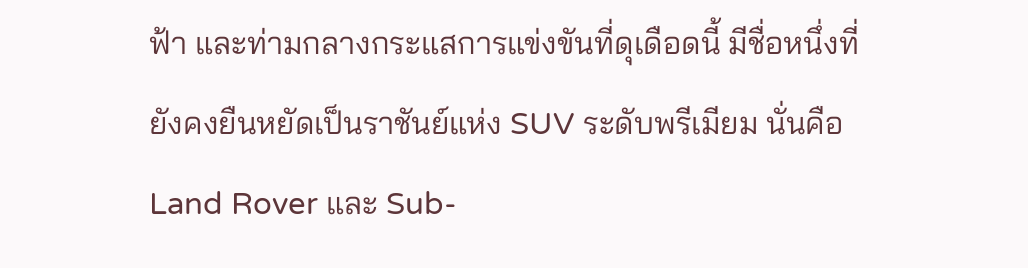ฟ้า และท่ามกลางกระแสการแข่งขันที่ดุเดือดนี้ มีชื่อหนึ่งที่ยังคงยืนหยัดเป็นราชันย์แห่ง SUV ระดับพรีเมียม นั่นคือ Land Rover และ Sub-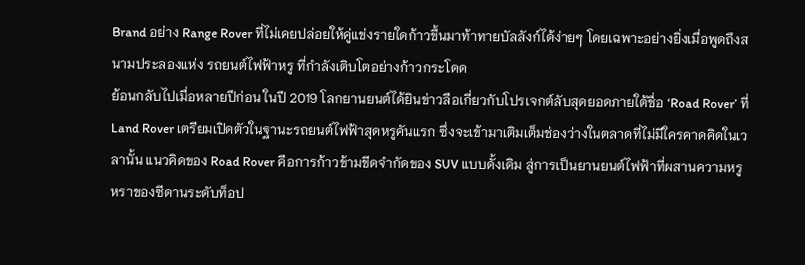Brand อย่าง Range Rover ที่ไม่เคยปล่อยให้คู่แข่งรายใดก้าวขึ้นมาท้าทายบัลลังก์ได้ง่ายๆ โดยเฉพาะอย่างยิ่งเมื่อพูดถึงสนามประลองแห่ง รถยนต์ไฟฟ้าหรู ที่กำลังเติบโตอย่างก้าวกระโดด
ย้อนกลับไปเมื่อหลายปีก่อน ในปี 2019 โลกยานยนต์ได้ยินข่าวลือเกี่ยวกับโปรเจกต์ลับสุดยอดภายใต้ชื่อ ‘Road Rover’ ที่ Land Rover เตรียมเปิดตัวในฐานะรถยนต์ไฟฟ้าสุดหรูคันแรก ซึ่งจะเข้ามาเติมเต็มช่องว่างในตลาดที่ไม่มีใครคาดคิดในเวลานั้น แนวคิดของ Road Rover คือการก้าวข้ามขีดจำกัดของ SUV แบบดั้งเดิม สู่การเป็นยานยนต์ไฟฟ้าที่ผสานความหรูหราของซีดานระดับท็อป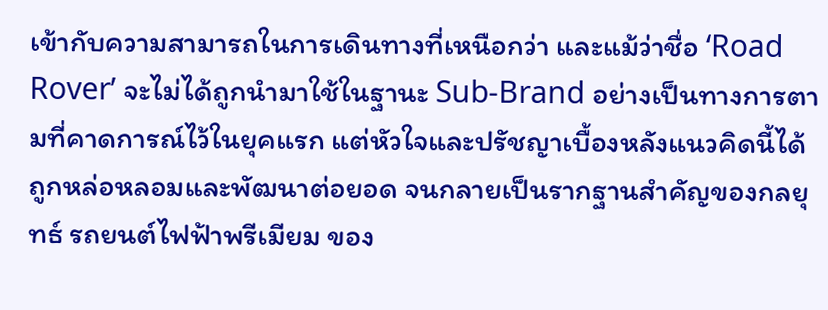เข้ากับความสามารถในการเดินทางที่เหนือกว่า และแม้ว่าชื่อ ‘Road Rover’ จะไม่ได้ถูกนำมาใช้ในฐานะ Sub-Brand อย่างเป็นทางการตามที่คาดการณ์ไว้ในยุคแรก แต่หัวใจและปรัชญาเบื้องหลังแนวคิดนี้ได้ถูกหล่อหลอมและพัฒนาต่อยอด จนกลายเป็นรากฐานสำคัญของกลยุทธ์ รถยนต์ไฟฟ้าพรีเมียม ของ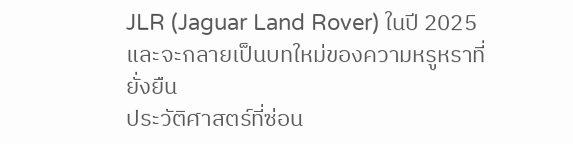JLR (Jaguar Land Rover) ในปี 2025 และจะกลายเป็นบทใหม่ของความหรูหราที่ยั่งยืน
ประวัติศาสตร์ที่ซ่อน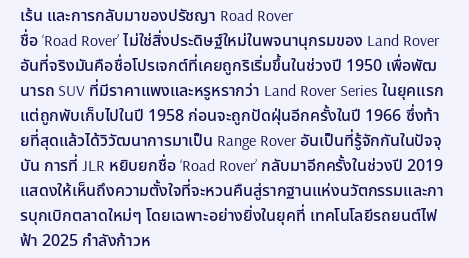เร้น และการกลับมาของปรัชญา Road Rover
ชื่อ ‘Road Rover’ ไม่ใช่สิ่งประดิษฐ์ใหม่ในพจนานุกรมของ Land Rover อันที่จริงมันคือชื่อโปรเจกต์ที่เคยถูกริเริ่มขึ้นในช่วงปี 1950 เพื่อพัฒนารถ SUV ที่มีราคาแพงและหรูหรากว่า Land Rover Series ในยุคแรก แต่ถูกพับเก็บไปในปี 1958 ก่อนจะถูกปัดฝุ่นอีกครั้งในปี 1966 ซึ่งท้ายที่สุดแล้วได้วิวัฒนาการมาเป็น Range Rover อันเป็นที่รู้จักกันในปัจจุบัน การที่ JLR หยิบยกชื่อ ‘Road Rover’ กลับมาอีกครั้งในช่วงปี 2019 แสดงให้เห็นถึงความตั้งใจที่จะหวนคืนสู่รากฐานแห่งนวัตกรรมและการบุกเบิกตลาดใหม่ๆ โดยเฉพาะอย่างยิ่งในยุคที่ เทคโนโลยีรถยนต์ไฟฟ้า 2025 กำลังก้าวห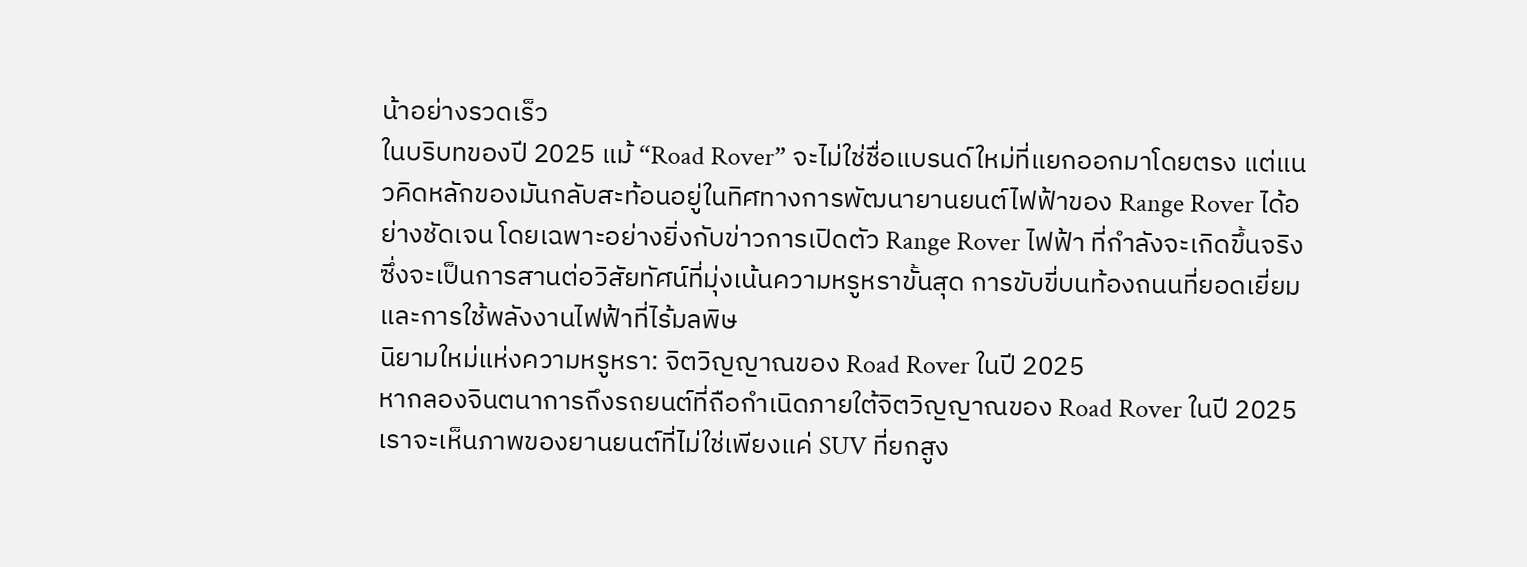น้าอย่างรวดเร็ว
ในบริบทของปี 2025 แม้ “Road Rover” จะไม่ใช่ชื่อแบรนด์ใหม่ที่แยกออกมาโดยตรง แต่แนวคิดหลักของมันกลับสะท้อนอยู่ในทิศทางการพัฒนายานยนต์ไฟฟ้าของ Range Rover ได้อย่างชัดเจน โดยเฉพาะอย่างยิ่งกับข่าวการเปิดตัว Range Rover ไฟฟ้า ที่กำลังจะเกิดขึ้นจริง ซึ่งจะเป็นการสานต่อวิสัยทัศน์ที่มุ่งเน้นความหรูหราขั้นสุด การขับขี่บนท้องถนนที่ยอดเยี่ยม และการใช้พลังงานไฟฟ้าที่ไร้มลพิษ
นิยามใหม่แห่งความหรูหรา: จิตวิญญาณของ Road Rover ในปี 2025
หากลองจินตนาการถึงรถยนต์ที่ถือกำเนิดภายใต้จิตวิญญาณของ Road Rover ในปี 2025 เราจะเห็นภาพของยานยนต์ที่ไม่ใช่เพียงแค่ SUV ที่ยกสูง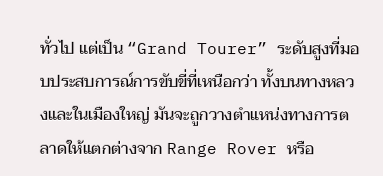ทั่วไป แต่เป็น “Grand Tourer” ระดับสูงที่มอบประสบการณ์การขับขี่ที่เหนือกว่า ทั้งบนทางหลวงและในเมืองใหญ่ มันจะถูกวางตำแหน่งทางการตลาดให้แตกต่างจาก Range Rover หรือ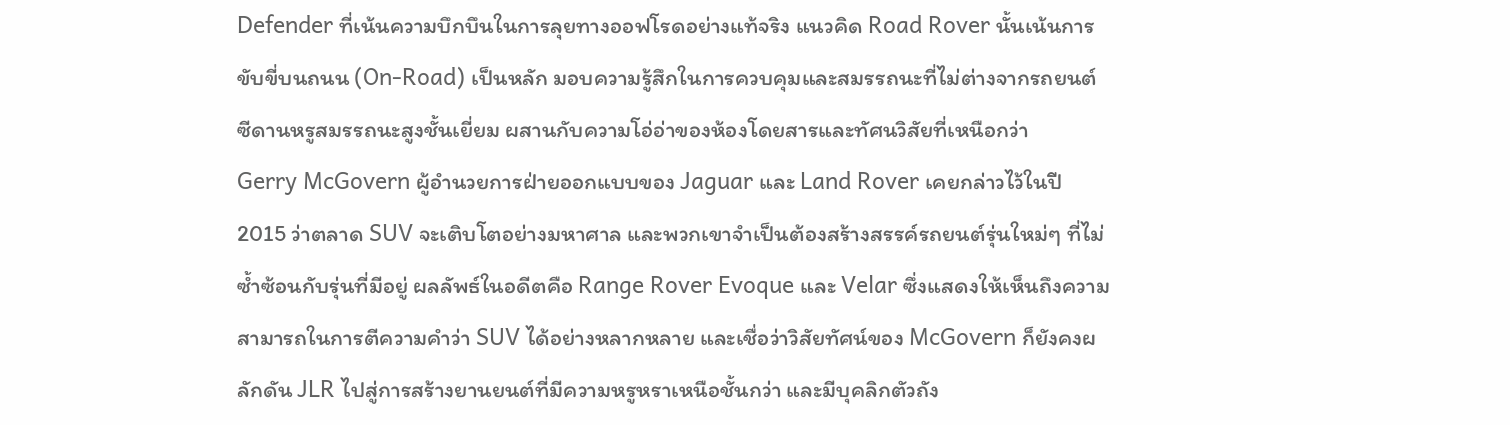Defender ที่เน้นความบึกบึนในการลุยทางออฟโรดอย่างแท้จริง แนวคิด Road Rover นั้นเน้นการขับขี่บนถนน (On-Road) เป็นหลัก มอบความรู้สึกในการควบคุมและสมรรถนะที่ไม่ต่างจากรถยนต์ซีดานหรูสมรรถนะสูงชั้นเยี่ยม ผสานกับความโอ่อ่าของห้องโดยสารและทัศนวิสัยที่เหนือกว่า
Gerry McGovern ผู้อำนวยการฝ่ายออกแบบของ Jaguar และ Land Rover เคยกล่าวไว้ในปี 2015 ว่าตลาด SUV จะเติบโตอย่างมหาศาล และพวกเขาจำเป็นต้องสร้างสรรค์รถยนต์รุ่นใหม่ๆ ที่ไม่ซ้ำซ้อนกับรุ่นที่มีอยู่ ผลลัพธ์ในอดีตคือ Range Rover Evoque และ Velar ซึ่งแสดงให้เห็นถึงความสามารถในการตีความคำว่า SUV ได้อย่างหลากหลาย และเชื่อว่าวิสัยทัศน์ของ McGovern ก็ยังคงผลักดัน JLR ไปสู่การสร้างยานยนต์ที่มีความหรูหราเหนือชั้นกว่า และมีบุคลิกตัวถัง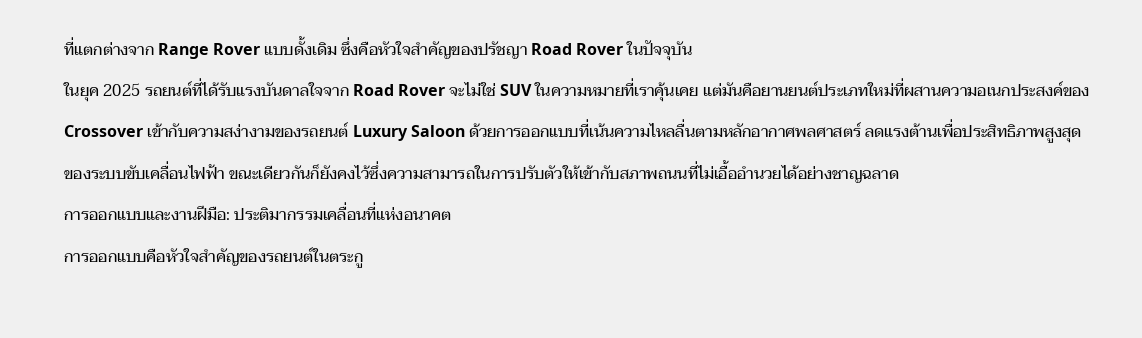ที่แตกต่างจาก Range Rover แบบดั้งเดิม ซึ่งคือหัวใจสำคัญของปรัชญา Road Rover ในปัจจุบัน
ในยุค 2025 รถยนต์ที่ได้รับแรงบันดาลใจจาก Road Rover จะไม่ใช่ SUV ในความหมายที่เราคุ้นเคย แต่มันคือยานยนต์ประเภทใหม่ที่ผสานความอเนกประสงค์ของ Crossover เข้ากับความสง่างามของรถยนต์ Luxury Saloon ด้วยการออกแบบที่เน้นความไหลลื่นตามหลักอากาศพลศาสตร์ ลดแรงต้านเพื่อประสิทธิภาพสูงสุดของระบบขับเคลื่อนไฟฟ้า ขณะเดียวกันก็ยังคงไว้ซึ่งความสามารถในการปรับตัวให้เข้ากับสภาพถนนที่ไม่เอื้ออำนวยได้อย่างชาญฉลาด
การออกแบบและงานฝีมือ: ประติมากรรมเคลื่อนที่แห่งอนาคต
การออกแบบคือหัวใจสำคัญของรถยนต์ในตระกู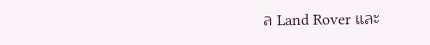ล Land Rover และ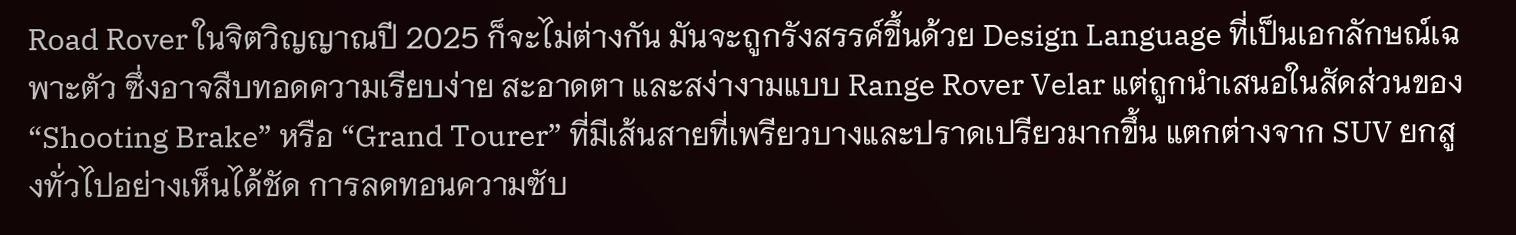Road Rover ในจิตวิญญาณปี 2025 ก็จะไม่ต่างกัน มันจะถูกรังสรรค์ขึ้นด้วย Design Language ที่เป็นเอกลักษณ์เฉพาะตัว ซึ่งอาจสืบทอดความเรียบง่าย สะอาดตา และสง่างามแบบ Range Rover Velar แต่ถูกนำเสนอในสัดส่วนของ “Shooting Brake” หรือ “Grand Tourer” ที่มีเส้นสายที่เพรียวบางและปราดเปรียวมากขึ้น แตกต่างจาก SUV ยกสูงทั่วไปอย่างเห็นได้ชัด การลดทอนความซับ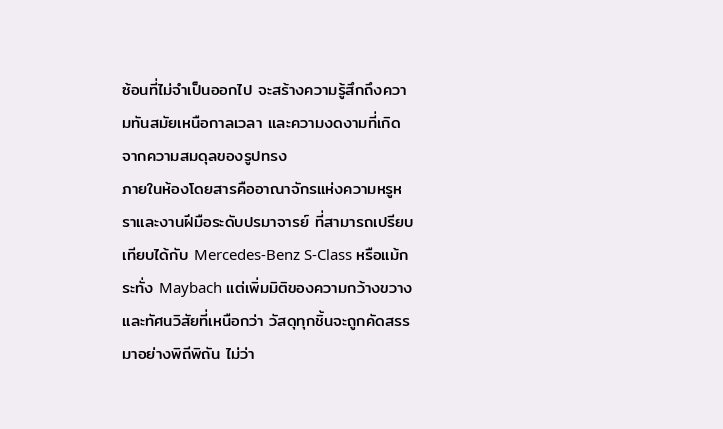ซ้อนที่ไม่จำเป็นออกไป จะสร้างความรู้สึกถึงความทันสมัยเหนือกาลเวลา และความงดงามที่เกิดจากความสมดุลของรูปทรง
ภายในห้องโดยสารคืออาณาจักรแห่งความหรูหราและงานฝีมือระดับปรมาจารย์ ที่สามารถเปรียบเทียบได้กับ Mercedes-Benz S-Class หรือแม้กระทั่ง Maybach แต่เพิ่มมิติของความกว้างขวางและทัศนวิสัยที่เหนือกว่า วัสดุทุกชิ้นจะถูกคัดสรรมาอย่างพิถีพิถัน ไม่ว่า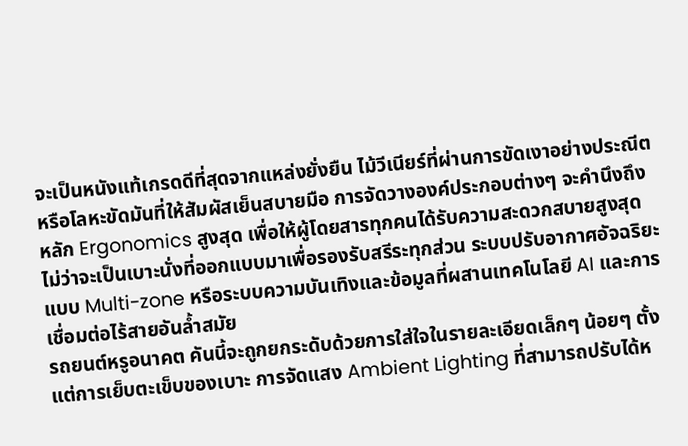จะเป็นหนังแท้เกรดดีที่สุดจากแหล่งยั่งยืน ไม้วีเนียร์ที่ผ่านการขัดเงาอย่างประณีต หรือโลหะขัดมันที่ให้สัมผัสเย็นสบายมือ การจัดวางองค์ประกอบต่างๆ จะคำนึงถึงหลัก Ergonomics สูงสุด เพื่อให้ผู้โดยสารทุกคนได้รับความสะดวกสบายสูงสุด ไม่ว่าจะเป็นเบาะนั่งที่ออกแบบมาเพื่อรองรับสรีระทุกส่วน ระบบปรับอากาศอัจฉริยะแบบ Multi-zone หรือระบบความบันเทิงและข้อมูลที่ผสานเทคโนโลยี AI และการเชื่อมต่อไร้สายอันล้ำสมัย
รถยนต์หรูอนาคต คันนี้จะถูกยกระดับด้วยการใส่ใจในรายละเอียดเล็กๆ น้อยๆ ตั้งแต่การเย็บตะเข็บของเบาะ การจัดแสง Ambient Lighting ที่สามารถปรับได้ห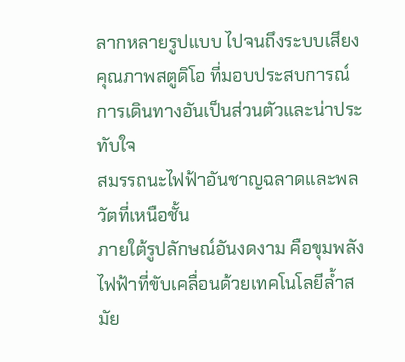ลากหลายรูปแบบ ไปจนถึงระบบเสียงคุณภาพสตูดิโอ ที่มอบประสบการณ์การเดินทางอันเป็นส่วนตัวและน่าประทับใจ
สมรรถนะไฟฟ้าอันชาญฉลาดและพลวัตที่เหนือชั้น
ภายใต้รูปลักษณ์อันงดงาม คือขุมพลังไฟฟ้าที่ขับเคลื่อนด้วยเทคโนโลยีล้ำสมัย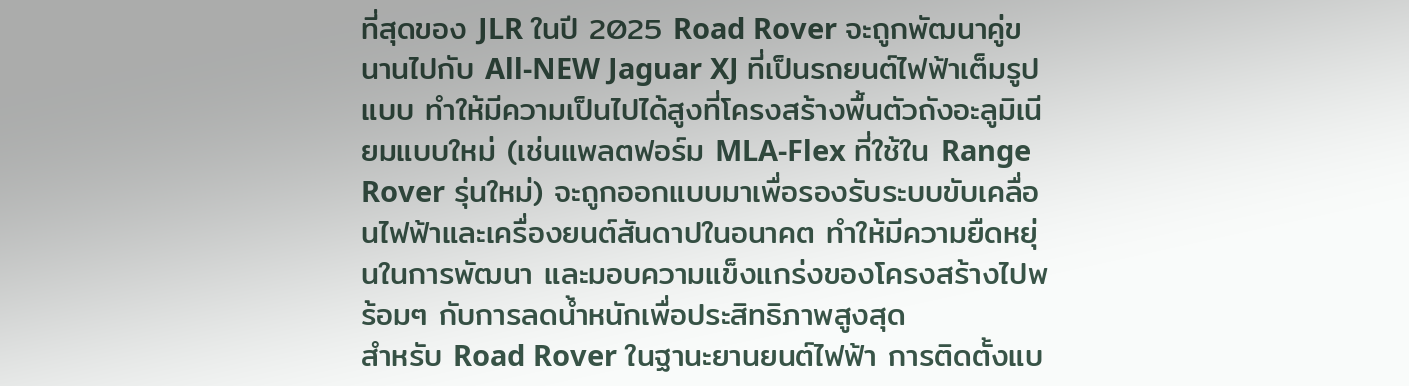ที่สุดของ JLR ในปี 2025 Road Rover จะถูกพัฒนาคู่ขนานไปกับ All-NEW Jaguar XJ ที่เป็นรถยนต์ไฟฟ้าเต็มรูปแบบ ทำให้มีความเป็นไปได้สูงที่โครงสร้างพื้นตัวถังอะลูมิเนียมแบบใหม่ (เช่นแพลตฟอร์ม MLA-Flex ที่ใช้ใน Range Rover รุ่นใหม่) จะถูกออกแบบมาเพื่อรองรับระบบขับเคลื่อนไฟฟ้าและเครื่องยนต์สันดาปในอนาคต ทำให้มีความยืดหยุ่นในการพัฒนา และมอบความแข็งแกร่งของโครงสร้างไปพร้อมๆ กับการลดน้ำหนักเพื่อประสิทธิภาพสูงสุด
สำหรับ Road Rover ในฐานะยานยนต์ไฟฟ้า การติดตั้งแบ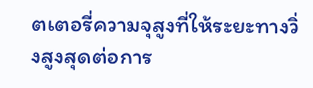ตเตอรี่ความจุสูงที่ให้ระยะทางวิ่งสูงสุดต่อการ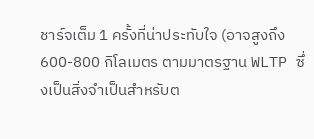ชาร์จเต็ม 1 ครั้งที่น่าประทับใจ (อาจสูงถึง 600-800 กิโลเมตร ตามมาตรฐาน WLTP ซึ่งเป็นสิ่งจำเป็นสำหรับต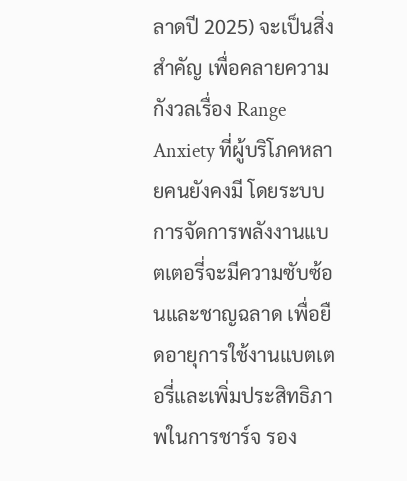ลาดปี 2025) จะเป็นสิ่งสำคัญ เพื่อคลายความกังวลเรื่อง Range Anxiety ที่ผู้บริโภคหลายคนยังคงมี โดยระบบการจัดการพลังงานแบตเตอรี่จะมีความซับซ้อนและชาญฉลาด เพื่อยืดอายุการใช้งานแบตเตอรี่และเพิ่มประสิทธิภาพในการชาร์จ รอง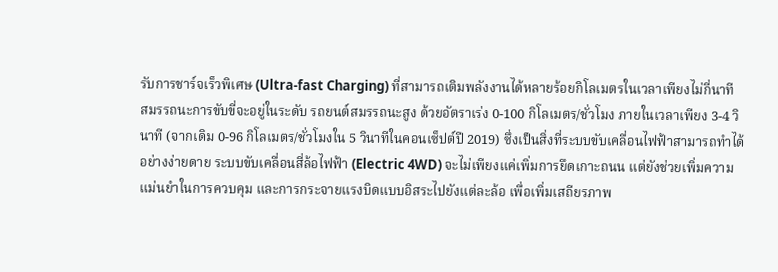รับการชาร์จเร็วพิเศษ (Ultra-fast Charging) ที่สามารถเติมพลังงานได้หลายร้อยกิโลเมตรในเวลาเพียงไม่กี่นาที
สมรรถนะการขับขี่จะอยู่ในระดับ รถยนต์สมรรถนะสูง ด้วยอัตราเร่ง 0-100 กิโลเมตร/ชั่วโมง ภายในเวลาเพียง 3-4 วินาที (จากเดิม 0-96 กิโลเมตร/ชั่วโมงใน 5 วินาทีในคอนเซ็ปต์ปี 2019) ซึ่งเป็นสิ่งที่ระบบขับเคลื่อนไฟฟ้าสามารถทำได้อย่างง่ายดาย ระบบขับเคลื่อนสี่ล้อไฟฟ้า (Electric 4WD) จะไม่เพียงแค่เพิ่มการยึดเกาะถนน แต่ยังช่วยเพิ่มความแม่นยำในการควบคุม และการกระจายแรงบิดแบบอิสระไปยังแต่ละล้อ เพื่อเพิ่มเสถียรภาพ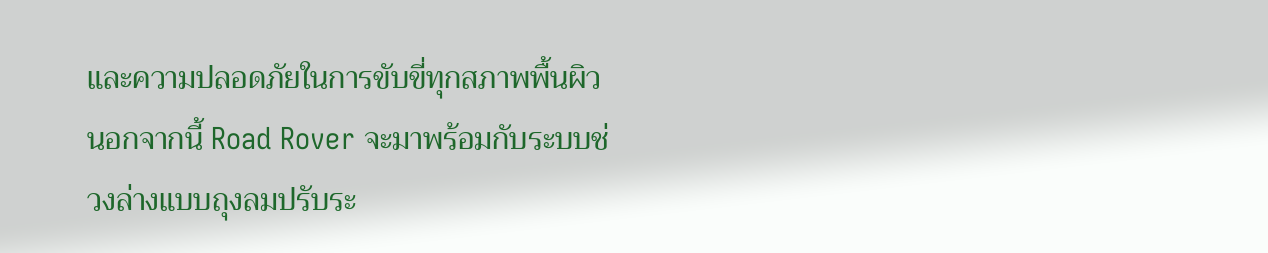และความปลอดภัยในการขับขี่ทุกสภาพพื้นผิว
นอกจากนี้ Road Rover จะมาพร้อมกับระบบช่วงล่างแบบถุงลมปรับระ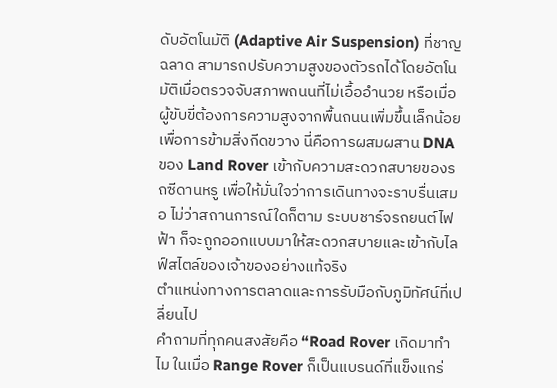ดับอัตโนมัติ (Adaptive Air Suspension) ที่ชาญฉลาด สามารถปรับความสูงของตัวรถได้โดยอัตโนมัติเมื่อตรวจจับสภาพถนนที่ไม่เอื้ออำนวย หรือเมื่อผู้ขับขี่ต้องการความสูงจากพื้นถนนเพิ่มขึ้นเล็กน้อยเพื่อการข้ามสิ่งกีดขวาง นี่คือการผสมผสาน DNA ของ Land Rover เข้ากับความสะดวกสบายของรถซีดานหรู เพื่อให้มั่นใจว่าการเดินทางจะราบรื่นเสมอ ไม่ว่าสถานการณ์ใดก็ตาม ระบบชาร์จรถยนต์ไฟฟ้า ก็จะถูกออกแบบมาให้สะดวกสบายและเข้ากับไลฟ์สไตล์ของเจ้าของอย่างแท้จริง
ตำแหน่งทางการตลาดและการรับมือกับภูมิทัศน์ที่เปลี่ยนไป
คำถามที่ทุกคนสงสัยคือ “Road Rover เกิดมาทำไม ในเมื่อ Range Rover ก็เป็นแบรนด์ที่แข็งแกร่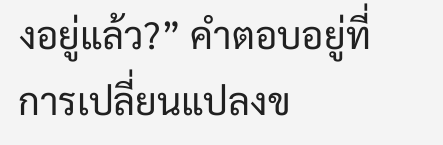งอยู่แล้ว?” คำตอบอยู่ที่การเปลี่ยนแปลงข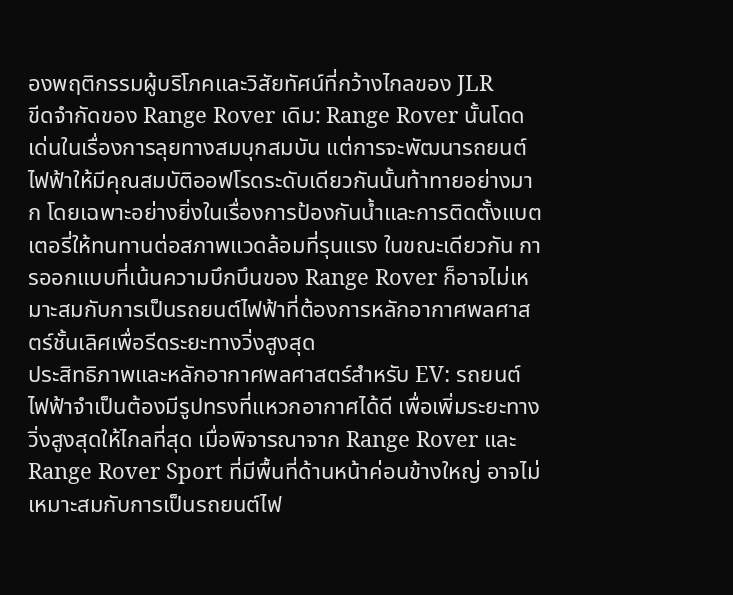องพฤติกรรมผู้บริโภคและวิสัยทัศน์ที่กว้างไกลของ JLR
ขีดจำกัดของ Range Rover เดิม: Range Rover นั้นโดดเด่นในเรื่องการลุยทางสมบุกสมบัน แต่การจะพัฒนารถยนต์ไฟฟ้าให้มีคุณสมบัติออฟโรดระดับเดียวกันนั้นท้าทายอย่างมาก โดยเฉพาะอย่างยิ่งในเรื่องการป้องกันน้ำและการติดตั้งแบตเตอรี่ให้ทนทานต่อสภาพแวดล้อมที่รุนแรง ในขณะเดียวกัน การออกแบบที่เน้นความบึกบึนของ Range Rover ก็อาจไม่เหมาะสมกับการเป็นรถยนต์ไฟฟ้าที่ต้องการหลักอากาศพลศาสตร์ชั้นเลิศเพื่อรีดระยะทางวิ่งสูงสุด
ประสิทธิภาพและหลักอากาศพลศาสตร์สำหรับ EV: รถยนต์ไฟฟ้าจำเป็นต้องมีรูปทรงที่แหวกอากาศได้ดี เพื่อเพิ่มระยะทางวิ่งสูงสุดให้ไกลที่สุด เมื่อพิจารณาจาก Range Rover และ Range Rover Sport ที่มีพื้นที่ด้านหน้าค่อนข้างใหญ่ อาจไม่เหมาะสมกับการเป็นรถยนต์ไฟ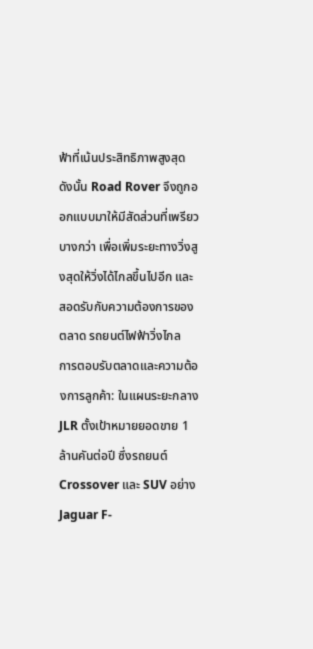ฟ้าที่เน้นประสิทธิภาพสูงสุด ดังนั้น Road Rover จึงถูกออกแบบมาให้มีสัดส่วนที่เพรียวบางกว่า เพื่อเพิ่มระยะทางวิ่งสูงสุดให้วิ่งได้ไกลขึ้นไปอีก และสอดรับกับความต้องการของตลาด รถยนต์ไฟฟ้าวิ่งไกล
การตอบรับตลาดและความต้องการลูกค้า: ในแผนระยะกลาง JLR ตั้งเป้าหมายยอดขาย 1 ล้านคันต่อปี ซึ่งรถยนต์ Crossover และ SUV อย่าง Jaguar F-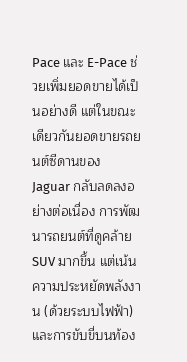Pace และ E-Pace ช่วยเพิ่มยอดขายได้เป็นอย่างดี แต่ในขณะเดียวกันยอดขายรถยนต์ซีดานของ Jaguar กลับลดลงอย่างต่อเนื่อง การพัฒนารถยนต์ที่ดูคล้าย SUV มากขึ้น แต่เน้นความประหยัดพลังงาน (ด้วยระบบไฟฟ้า) และการขับขี่บนท้อง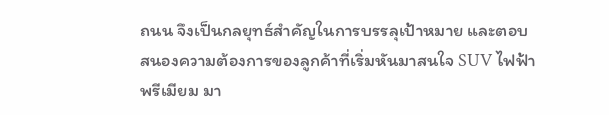ถนน จึงเป็นกลยุทธ์สำคัญในการบรรลุเป้าหมาย และตอบสนองความต้องการของลูกค้าที่เริ่มหันมาสนใจ SUV ไฟฟ้าพรีเมียม มา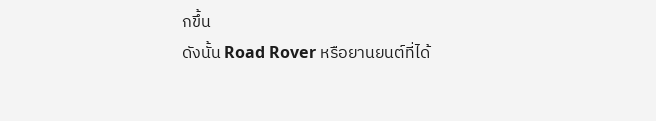กขึ้น
ดังนั้น Road Rover หรือยานยนต์ที่ได้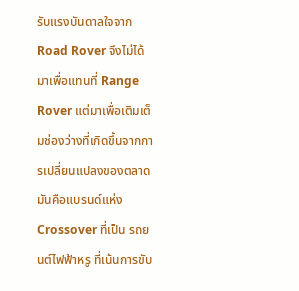รับแรงบันดาลใจจาก Road Rover จึงไม่ได้มาเพื่อแทนที่ Range Rover แต่มาเพื่อเติมเต็มช่องว่างที่เกิดขึ้นจากการเปลี่ยนแปลงของตลาด มันคือแบรนด์แห่ง Crossover ที่เป็น รถยนต์ไฟฟ้าหรู ที่เน้นการขับ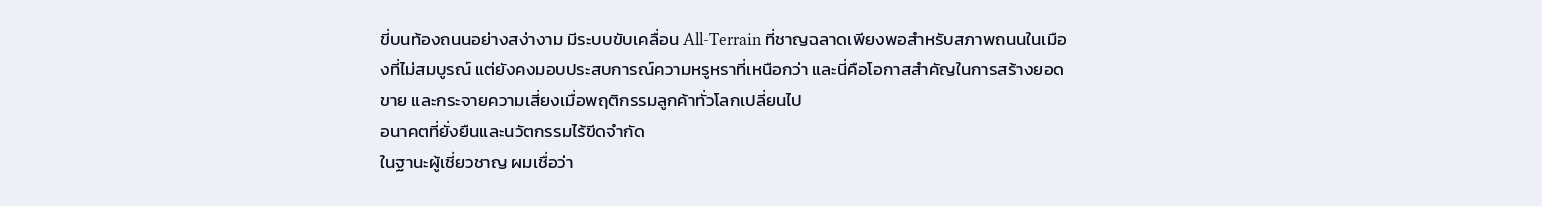ขี่บนท้องถนนอย่างสง่างาม มีระบบขับเคลื่อน All-Terrain ที่ชาญฉลาดเพียงพอสำหรับสภาพถนนในเมืองที่ไม่สมบูรณ์ แต่ยังคงมอบประสบการณ์ความหรูหราที่เหนือกว่า และนี่คือโอกาสสำคัญในการสร้างยอดขาย และกระจายความเสี่ยงเมื่อพฤติกรรมลูกค้าทั่วโลกเปลี่ยนไป
อนาคตที่ยั่งยืนและนวัตกรรมไร้ขีดจำกัด
ในฐานะผู้เชี่ยวชาญ ผมเชื่อว่า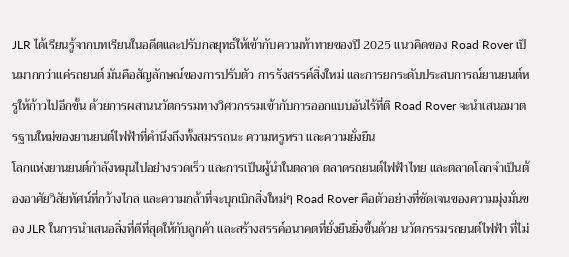JLR ได้เรียนรู้จากบทเรียนในอดีตและปรับกลยุทธ์ให้เข้ากับความท้าทายของปี 2025 แนวคิดของ Road Rover เป็นมากกว่าแค่รถยนต์ มันคือสัญลักษณ์ของการปรับตัว การรังสรรค์สิ่งใหม่ และการยกระดับประสบการณ์ยานยนต์หรูให้ก้าวไปอีกขั้น ด้วยการผสานนวัตกรรมทางวิศวกรรมเข้ากับการออกแบบอันไร้ที่ติ Road Rover จะนำเสนอมาตรฐานใหม่ของยานยนต์ไฟฟ้าที่คำนึงถึงทั้งสมรรถนะ ความหรูหรา และความยั่งยืน
โลกแห่งยานยนต์กำลังหมุนไปอย่างรวดเร็ว และการเป็นผู้นำในตลาด ตลาดรถยนต์ไฟฟ้าไทย และตลาดโลกจำเป็นต้องอาศัยวิสัยทัศน์ที่กว้างไกล และความกล้าที่จะบุกเบิกสิ่งใหม่ๆ Road Rover คือตัวอย่างที่ชัดเจนของความมุ่งมั่นของ JLR ในการนำเสนอสิ่งที่ดีที่สุดให้กับลูกค้า และสร้างสรรค์อนาคตที่ยั่งยืนยิ่งขึ้นด้วย นวัตกรรมรถยนต์ไฟฟ้า ที่ไม่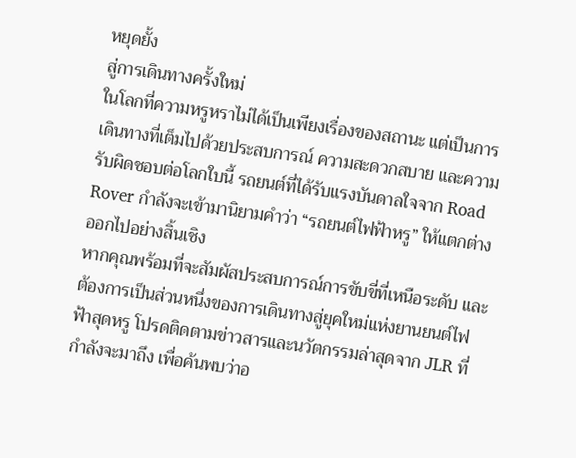หยุดยั้ง
สู่การเดินทางครั้งใหม่
ในโลกที่ความหรูหราไม่ได้เป็นเพียงเรื่องของสถานะ แต่เป็นการเดินทางที่เต็มไปด้วยประสบการณ์ ความสะดวกสบาย และความรับผิดชอบต่อโลกใบนี้ รถยนต์ที่ได้รับแรงบันดาลใจจาก Road Rover กำลังจะเข้ามานิยามคำว่า “รถยนต์ไฟฟ้าหรู” ให้แตกต่างออกไปอย่างสิ้นเชิง
หากคุณพร้อมที่จะสัมผัสประสบการณ์การขับขี่ที่เหนือระดับ และต้องการเป็นส่วนหนึ่งของการเดินทางสู่ยุคใหม่แห่งยานยนต์ไฟฟ้าสุดหรู โปรดติดตามข่าวสารและนวัตกรรมล่าสุดจาก JLR ที่กำลังจะมาถึง เพื่อค้นพบว่าอ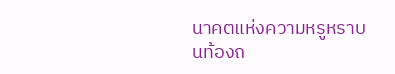นาคตแห่งความหรูหราบนท้องถ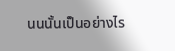นนนั้นเป็นอย่างไร